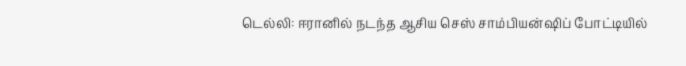டெல்லி: ஈரானில் நடந்த ஆசிய செஸ் சாம்பியன்ஷிப் போட்டியில்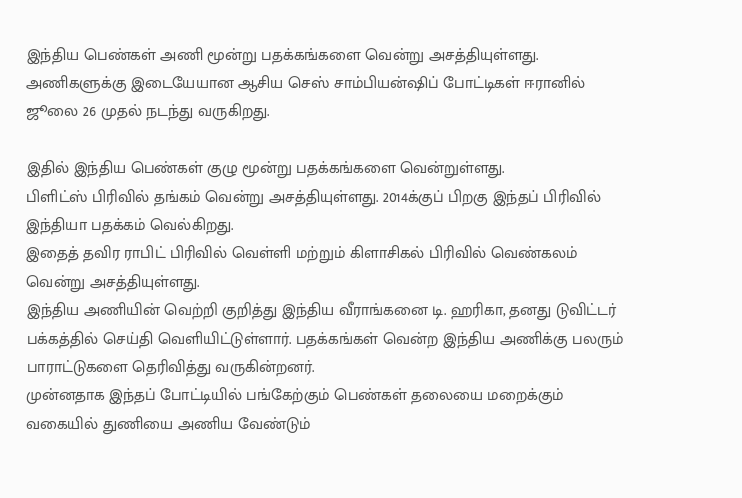இந்திய பெண்கள் அணி மூன்று பதக்கங்களை வென்று அசத்தியுள்ளது.
அணிகளுக்கு இடையேயான ஆசிய செஸ் சாம்பியன்ஷிப் போட்டிகள் ஈரானில் ஜூலை 26 முதல் நடந்து வருகிறது.

இதில் இந்திய பெண்கள் குழு மூன்று பதக்கங்களை வென்றுள்ளது.
பிளிட்ஸ் பிரிவில் தங்கம் வென்று அசத்தியுள்ளது. 2014க்குப் பிறகு இந்தப் பிரிவில் இந்தியா பதக்கம் வெல்கிறது.
இதைத் தவிர ராபிட் பிரிவில் வெள்ளி மற்றும் கிளாசிகல் பிரிவில் வெண்கலம் வென்று அசத்தியுள்ளது.
இந்திய அணியின் வெற்றி குறித்து இந்திய வீராங்கனை டி. ஹரிகா, தனது டுவிட்டர் பக்கத்தில் செய்தி வெளியிட்டுள்ளார். பதக்கங்கள் வென்ற இந்திய அணிக்கு பலரும் பாராட்டுகளை தெரிவித்து வருகின்றனர்.
முன்னதாக இந்தப் போட்டியில் பங்கேற்கும் பெண்கள் தலையை மறைக்கும் வகையில் துணியை அணிய வேண்டும்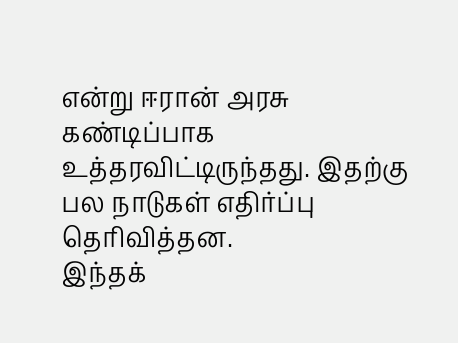என்று ஈரான் அரசு கண்டிப்பாக உத்தரவிட்டிருந்தது. இதற்கு பல நாடுகள் எதிர்ப்பு தெரிவித்தன.
இந்தக்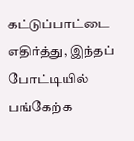கட்டுப்பாட்டை எதிர்த்து, இந்தப் போட்டியில் பங்கேற்க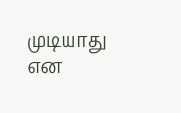முடியாது என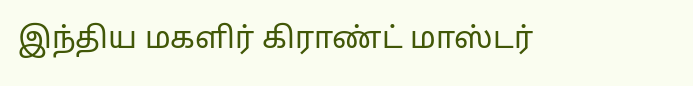இந்திய மகளிர் கிராண்ட் மாஸ்டர்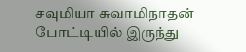சவுமியா சுவாமிநாதன் போட்டியில் இருந்து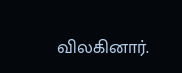விலகினார்.